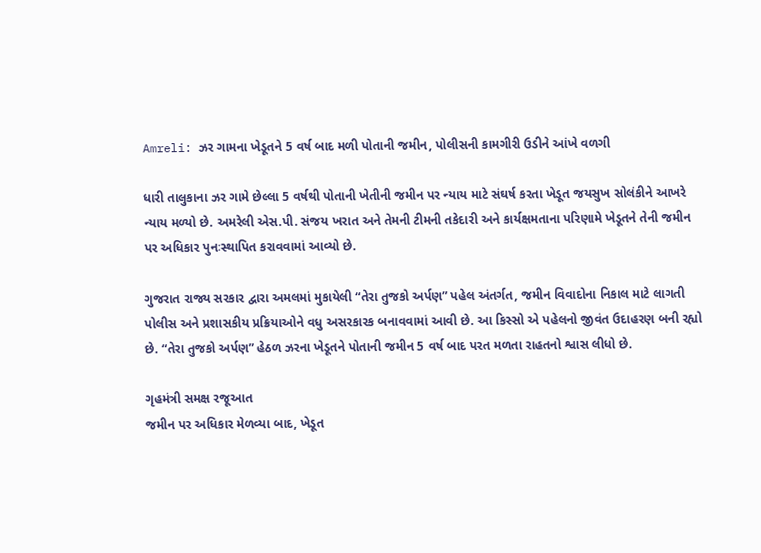Amreli: ઝર ગામના ખેડૂતને 5 વર્ષ બાદ મળી પોતાની જમીન, પોલીસની કામગીરી ઉડીને આંખે વળગી

ધારી તાલુકાના ઝર ગામે છેલ્લા 5 વર્ષથી પોતાની ખેતીની જમીન પર ન્યાય માટે સંઘર્ષ કરતા ખેડૂત જયસુખ સોલંકીને આખરે ન્યાય મળ્યો છે. અમરેલી એસ.પી. સંજય ખરાત અને તેમની ટીમની તકેદારી અને કાર્યક્ષમતાના પરિણામે ખેડૂતને તેની જમીન પર અધિકાર પુનઃસ્થાપિત કરાવવામાં આવ્યો છે.

ગુજરાત રાજ્ય સરકાર દ્વારા અમલમાં મુકાયેલી “તેરા તુજકો અર્પણ” પહેલ અંતર્ગત, જમીન વિવાદોના નિકાલ માટે લાગતી પોલીસ અને પ્રશાસકીય પ્રક્રિયાઓને વધુ અસરકારક બનાવવામાં આવી છે. આ કિસ્સો એ પહેલનો જીવંત ઉદાહરણ બની રહ્યો છે. “તેરા તુજકો અર્પણ” હેઠળ ઝરના ખેડૂતને પોતાની જમીન 5 વર્ષ બાદ પરત મળતા રાહતનો શ્વાસ લીધો છે.

ગૃહમંત્રી સમક્ષ રજૂઆત
જમીન પર અધિકાર મેળવ્યા બાદ, ખેડૂત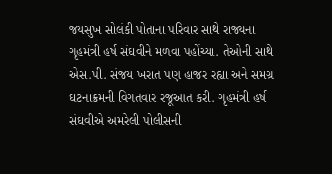જયસુખ સોલંકી પોતાના પરિવાર સાથે રાજ્યના ગૃહમંત્રી હર્ષ સંઘવીને મળવા પહોંચ્યા. તેઓની સાથે એસ.પી. સંજય ખરાત પણ હાજર રહ્યા અને સમગ્ર ઘટનાક્રમની વિગતવાર રજૂઆત કરી. ગૃહમંત્રી હર્ષ સંઘવીએ અમરેલી પોલીસની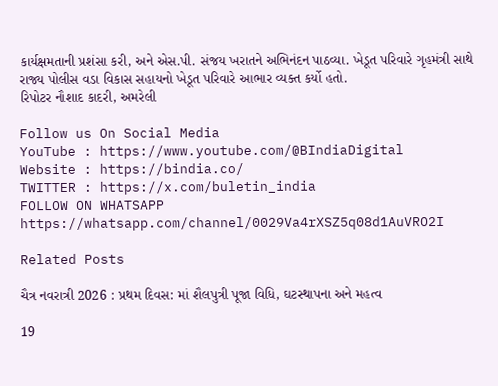કાર્યક્ષમતાની પ્રશંસા કરી, અને એસ.પી. સંજય ખરાતને અભિનંદન પાઠવ્યા. ખેડૂત પરિવારે ગૃહમંત્રી સાથે રાજ્ય પોલીસ વડા વિકાસ સહાયનો ખેડૂત પરિવારે આભાર વ્યક્ત કર્યો હતો.
રિપોટર નૌશાદ કાદરી, અમરેલી

Follow us On Social Media
YouTube : https://www.youtube.com/@BIndiaDigital
Website : https://bindia.co/
TWITTER : https://x.com/buletin_india
FOLLOW ON WHATSAPP  https://whatsapp.com/channel/0029Va4rXSZ5q08d1AuVRO2I

Related Posts

ચૈત્ર નવરાત્રી 2026 : પ્રથમ દિવસ: માં શૈલપુત્રી પૂજા વિધિ, ઘટસ્થાપના અને મહત્વ

19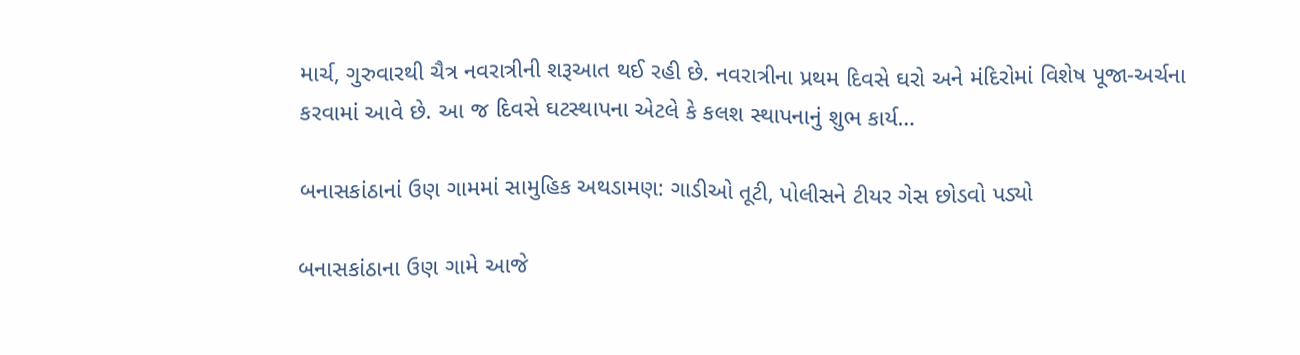માર્ચ, ગુરુવારથી ચૈત્ર નવરાત્રીની શરૂઆત થઈ રહી છે. નવરાત્રીના પ્રથમ દિવસે ઘરો અને મંદિરોમાં વિશેષ પૂજા-અર્ચના કરવામાં આવે છે. આ જ દિવસે ઘટસ્થાપના એટલે કે કલશ સ્થાપનાનું શુભ કાર્ય…

બનાસકાંઠાનાં ઉણ ગામમાં સામુહિક અથડામણ: ગાડીઓ તૂટી, પોલીસને ટીયર ગેસ છોડવો પડ્યો

બનાસકાંઠાના ઉણ ગામે આજે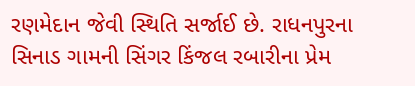રણમેદાન જેવી સ્થિતિ સર્જાઈ છે. રાધનપુરના સિનાડ ગામની સિંગર કિંજલ રબારીના પ્રેમ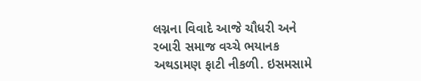લગ્નના વિવાદે આજે ચૌધરી અને રબારી સમાજ વચ્ચે ભયાનક અથડામણ ફાટી નીકળી. ઇસમસામે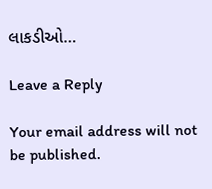લાકડીઓ…

Leave a Reply

Your email address will not be published.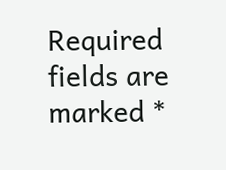Required fields are marked *